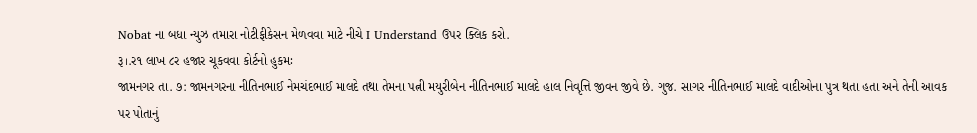Nobat ના બધા ન્યુઝ તમારા નોટીફીકેસન મેળવવા માટે નીચે I Understand ઉપર ક્લિક કરો.
રૂ।.ર૧ લાખ ૮ર હજાર ચૂકવવા કોર્ટનો હુકમઃ
જામનગર તા. ૭: જામનગરના નીતિનભાઈ નેમચંદભાઈ માલદે તથા તેમના પત્ની મયુરીબેન નીતિનભાઈ માલદે હાલ નિવૃત્તિ જીવન જીવે છે. ગુજ. સાગર નીતિનભાઈ માલદે વાદીઓના પુત્ર થતા હતા અને તેની આવક પર પોતાનું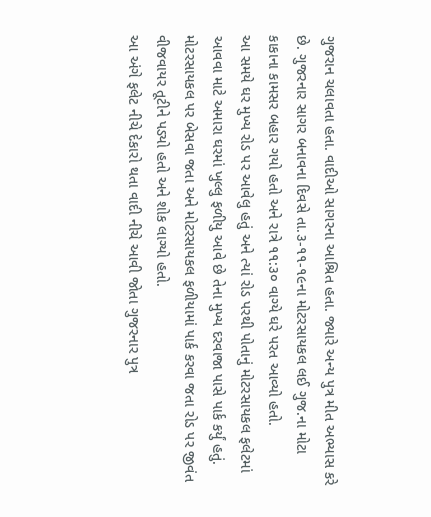ગુજરાન ચલાવતા હતા. વાદીઓ સાગરના આશ્રિત હતા. જ્યારે અન્ય પુત્ર મીત અભ્યાસ કરે છે. ગુજરનાર સાગર બનાવના દિવસે તા.૩-૧૧-૧૯ના મોટરસાયકલ લઈ ગુજ.ના મોટા કાકાના કામસર બહાર ગયો હતો અને રાત્રે ૧૧:૩૦ વાગ્યે ઘરે પરત આવ્યો હતો.
આ સમયે ઘર મુખ્ય રોડ પર આવેલુ હતું અને ત્યાં રોડ પરથી પોતાનું મોટરસાયકલ ફલેટમાં આવવા માટે અમારા ઘરમાં ખુલ્લુ ફળીયુ આવે છે તેના મુખ્ય દરવાજા પાસે પાર્ક કર્યું હતું. મોટરસાયકલ પર બેસવા જતા અને મોટરસાયકલ ફળીયામાં પાર્ક કરવા જતા રોડ પર જીવંત વીજવાયર તૂટીને પડ્યો હતો અને શોક લાગ્યો હતો.
આ અંગે ફલેટ નીચે દેકારો થતા વાદી નીચે આવી જોતા ગુજરનાર પુત્ર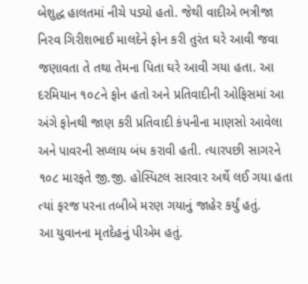બેશુદ્ધ હાલતમાં નીચે પડ્યો હતો. જેથી વાદીએ ભત્રીજા નિરવ ગિરીશભાઈ માલદેને ફોન કરી તુરંત ઘરે આવી જવા જણાવતા તે તથા તેમના પિતા ઘરે આવી ગયા હતા. આ દરમિયાન ૧૦૮ને ફોન હતો અને પ્રતિવાદીની ઓફિસમાં આ અંગે ફોનથી જાણ કરી પ્રતિવાદી કંપનીના માણસો આવેલા અને પાવરની સપ્લાય બંધ કરાવી હતી. ત્યારપછી સાગરને ૧૦૮ મારફતે જી.જી. હોસ્પિટલ સારવાર અર્થે લઈ ગયા હતા ત્યાં ફરજ પરના તબીબે મરણ ગયાનું જાહેર કર્યું હતું.
આ યુવાનના મૃતદેહનું પીએમ હતું.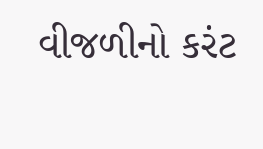વીજળીનો કરંટ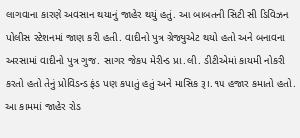લાગવાના કારણે અવસાન થયાનું જાહેર થયું હતું. આ બાબતની સિટી સી ડિવિઝન પોલીસ સ્ટેશનમાં જાણ કરી હતી. વાદીનો પુત્ર ગ્રેજ્યુએટ થયો હતો અને બનાવના અરસામાં વાદીનો પુત્ર ગુજ. સાગર જેકપ મેરીન્ડ પ્રા.લી. ડીટીએમાં કાયમી નોકરી કરતો હતો તેનું પ્રોવિડન્ડ ફંડ પણ કપાતું હતું અને માસિક રૂ।.૧૫ હજાર કમાતો હતો. આ કામમાં જાહેર રોડ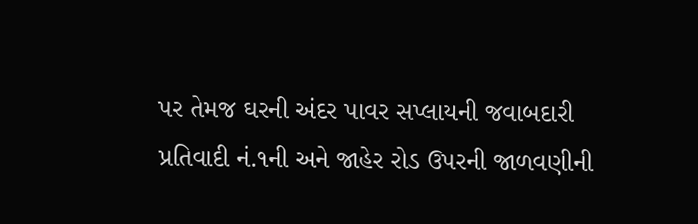પર તેમજ ઘરની અંદર પાવર સપ્લાયની જવાબદારી પ્રતિવાદી નં.૧ની અને જાહેર રોડ ઉપરની જાળવણીની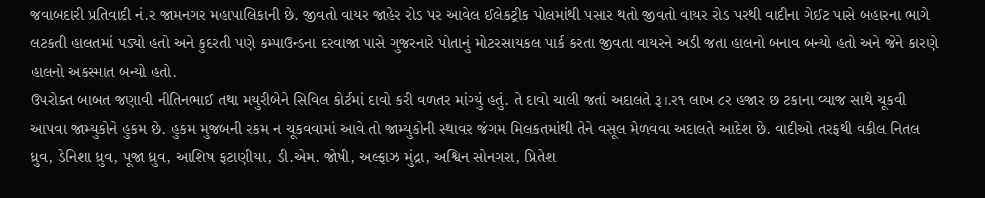જવાબદારી પ્રતિવાદી નં.ર જામનગર મહાપાલિકાની છે. જીવતો વાયર જાહેર રોડ પર આવેલ ઈલેકટ્રીક પોલમાંથી પસાર થતો જીવતો વાયર રોડ પરથી વાદીના ગેઈટ પાસે બહારના ભાગે લટકતી હાલતમાં પડ્યો હતો અને કુદરતી પણે કમ્પાઉન્ડના દરવાજા પાસે ગુજરનારે પોતાનું મોટરસાયકલ પાર્ક કરતા જીવતા વાયરને અડી જતા હાલનો બનાવ બન્યો હતો અને જેને કારણે હાલનો અકસ્માત બન્યો હતો.
ઉપરોક્ત બાબત જણાવી નીતિનભાઈ તથા મયુરીબેને સિવિલ કોર્ટમાં દાવો કરી વળતર માંગ્યું હતું. તે દાવો ચાલી જતાં અદાલતે રૂ।.ર૧ લાખ ૮ર હજાર છ ટકાના વ્યાજ સાથે ચૂકવી આપવા જામ્યુકોને હુકમ છે. હુકમ મુજબની રકમ ન ચૂકવવામાં આવે તો જામ્યુકોની સ્થાવર જંગમ મિલકતમાંથી તેને વસૂલ મેળવવા અદાલતે આદેશ છે. વાદીઓ તરફથી વકીલ નિતલ ધ્રુવ, ડેનિશા ધ્રુવ, પૂજા ધ્રુવ, આશિષ ફટાણીયા, ડી.એમ. જોષી, અલ્ફાઝ મુંદ્રા, અશ્વિન સોનગરા, પ્રિતેશ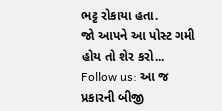ભટ્ટ રોકાયા હતા.
જો આપને આ પોસ્ટ ગમી હોય તો શેર કરો...
Follow us: આ જ પ્રકારની બીજી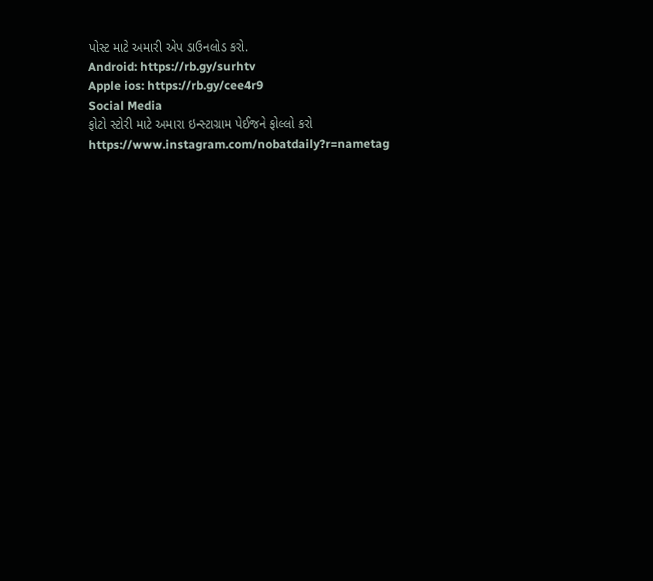પોસ્ટ માટે અમારી એપ ડાઉનલોડ કરો.
Android: https://rb.gy/surhtv
Apple ios: https://rb.gy/cee4r9
Social Media
ફોટો સ્ટોરી માટે અમારા ઇન્સ્ટાગ્રામ પેઈજને ફોલ્લો કરો
https://www.instagram.com/nobatdaily?r=nametag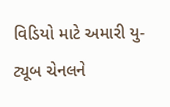વિડિયો માટે અમારી યુ-ટ્યૂબ ચેનલને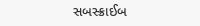સબસ્ક્રાઈબ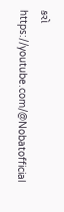કરો
https://youtube.com/@Nobatofficial